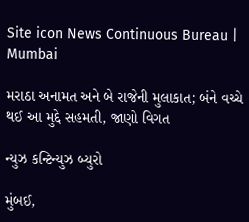Site icon News Continuous Bureau | Mumbai

મરાઠા અનામત અને બે રાજેની મુલાકાત; બંને વચ્ચે થઈ આ મુદ્દે સહમતી, જાણો વિગત

ન્યુઝ કન્ટિન્યુઝ બ્યુરો

મુંબઈ,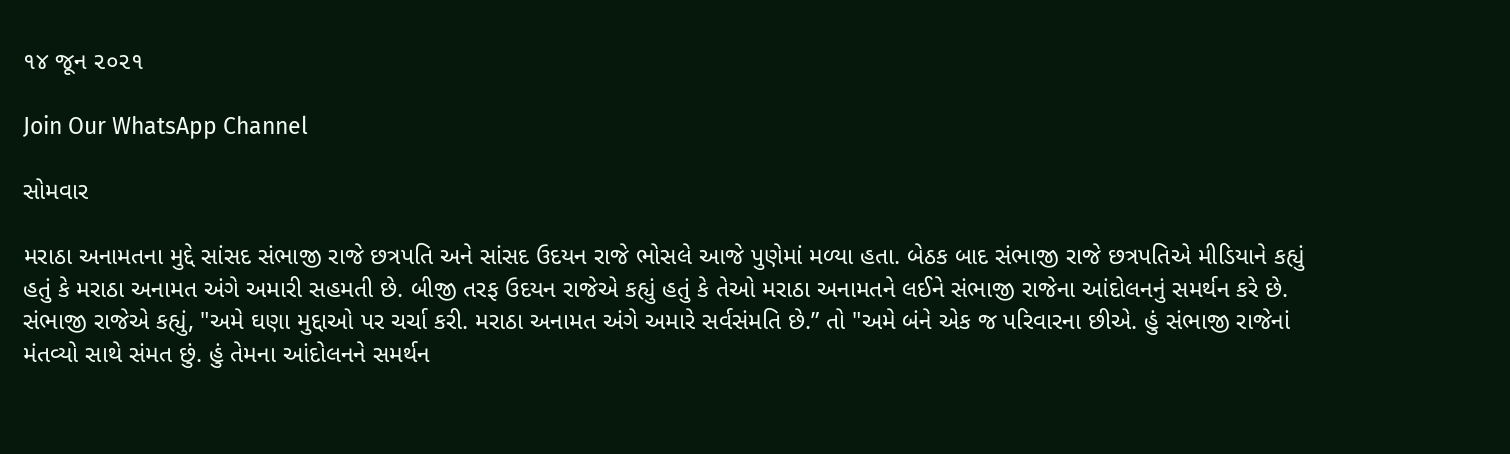૧૪ જૂન ૨૦૨૧

Join Our WhatsApp Channel

સોમવાર

મરાઠા અનામતના મુદ્દે સાંસદ સંભાજી રાજે છત્રપતિ અને સાંસદ ઉદયન રાજે ભોસલે આજે પુણેમાં મળ્યા હતા. બેઠક બાદ સંભાજી રાજે છત્રપતિએ મીડિયાને કહ્યું હતું કે મરાઠા અનામત અંગે અમારી સહમતી છે. બીજી તરફ ઉદયન રાજેએ કહ્યું હતું કે તેઓ મરાઠા અનામતને લઈને સંભાજી રાજેના આંદોલનનું સમર્થન કરે છે. સંભાજી રાજેએ કહ્યું, "અમે ઘણા મુદ્દાઓ પર ચર્ચા કરી. મરાઠા અનામત અંગે અમારે સર્વસંમતિ છે.” તો "અમે બંને એક જ પરિવારના છીએ. હું સંભાજી રાજેનાં મંતવ્યો સાથે સંમત છું. હું તેમના આંદોલનને સમર્થન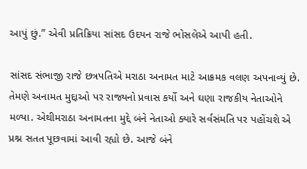આપું છું.” એવી પ્રતિક્રિયા સાંસદ ઉદયન રાજે ભોસલેએ આપી હતી.

સાંસદ સંભાજી રાજે છત્રપતિએ મરાઠા અનામત માટે આક્રમક વલણ અપનાવ્યું છે. તેમણે અનામત મુદ્દાઓ પર રાજ્યનો પ્રવાસ કર્યો અને ઘણા રાજકીય નેતાઓને મળ્યા. એથીમરાઠા અનામતના મુદ્દે બંને નેતાઓ ક્યારે સર્વસંમતિ પર પહોંચશે એ પ્રશ્ન સતત પૂછવામાં આવી રહ્યો છે. આજે બંને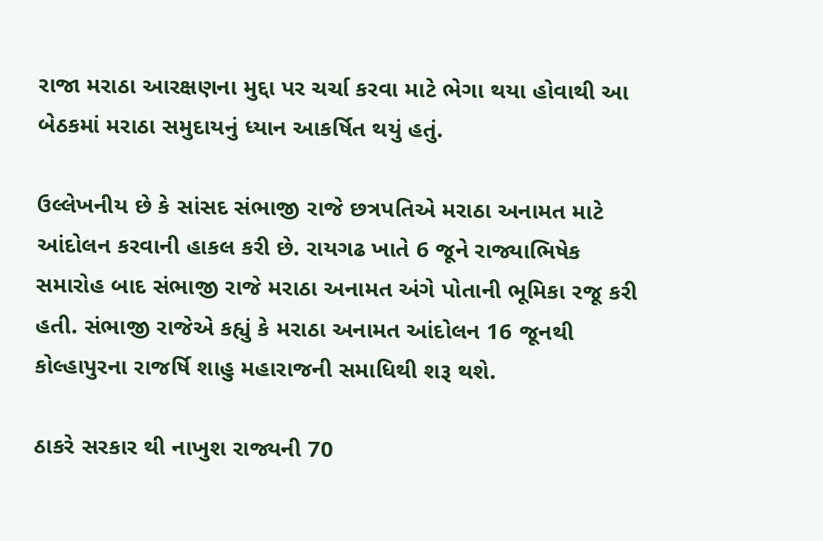રાજા મરાઠા આરક્ષણના મુદ્દા પર ચર્ચા કરવા માટે ભેગા થયા હોવાથી આ બેઠકમાં મરાઠા સમુદાયનું ધ્યાન આકર્ષિત થયું હતું.

ઉલ્લેખનીય છે કે સાંસદ સંભાજી રાજે છત્રપતિએ મરાઠા અનામત માટે આંદોલન કરવાની હાકલ કરી છે. રાયગઢ ખાતે 6 જૂને રાજ્યાભિષેક સમારોહ બાદ સંભાજી રાજે મરાઠા અનામત અંગે પોતાની ભૂમિકા રજૂ કરી હતી. સંભાજી રાજેએ કહ્યું કે મરાઠા અનામત આંદોલન 16 જૂનથી કોલ્હાપુરના રાજર્ષિ શાહુ મહારાજની સમાધિથી શરૂ થશે.

ઠાકરે સરકાર થી નાખુશ રાજ્યની 70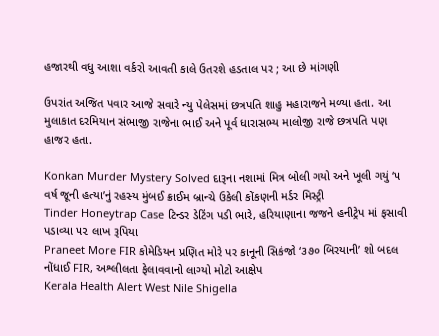હજારથી વધુ આશા વર્કરો આવતી કાલે ઉતરશે હડતાલ પર ; આ છે માંગણી

ઉપરાંત અજિત પવાર આજે સવારે ન્યુ પેલેસમાં છત્રપતિ શાહુ મહારાજને મળ્યા હતા. આ મુલાકાત દરમિયાન સંભાજી રાજેના ભાઈ અને પૂર્વ ધારાસભ્ય માલોજી રાજે છત્રપતિ પણ હાજર હતા.

Konkan Murder Mystery Solved દારૂના નશામાં મિત્ર બોલી ગયો અને ખૂલી ગયું ‘૫ વર્ષ જૂની હત્યા’નું રહસ્ય મુંબઈ ક્રાઈમ બ્રાન્ચે ઉકેલી કોંકણની મર્ડર મિસ્ટ્રી
Tinder Honeytrap Case ટિન્ડર ડેટિંગ પડી ભારે, હરિયાણાના જજને હનીટ્રેપ માં ફસાવી પડાવ્યા ૫૨ લાખ રૂપિયા
Praneet More FIR કોમેડિયન પ્રણિત મોરે પર કાનૂની સિકંજો ‘૩૭૦ બિરયાની’ શો બદલ નોંધાઈ FIR, અશ્લીલતા ફેલાવવાનો લાગ્યો મોટો આક્ષેપ
Kerala Health Alert West Nile Shigella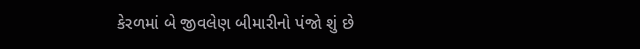કેરળમાં બે જીવલેણ બીમારીનો પંજો શું છે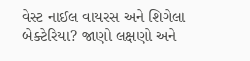વેસ્ટ નાઈલ વાયરસ અને શિગેલા બેક્ટેરિયા? જાણો લક્ષણો અને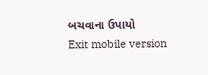બચવાના ઉપાયો
Exit mobile version